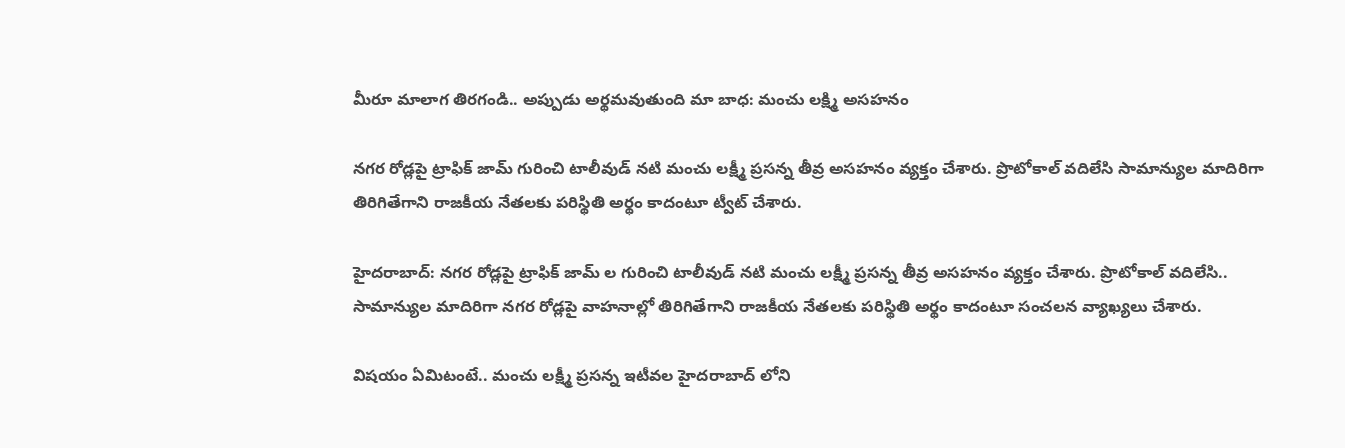మీరూ మాలాగ తిరగండి.. అప్పుడు అర్థమవుతుంది మా బాధ: మంచు లక్ష్మి అసహనం

నగర రోడ్లపై ట్రాఫిక్ జామ్ గురించి టాలీవుడ్ నటి మంచు లక్ష్మీ ప్రసన్న తీవ్ర అసహనం వ్యక్తం చేశారు. ప్రొటోకాల్ వదిలేసి సామాన్యుల మాదిరిగా తిరిగితేగాని రాజకీయ నేతలకు పరిస్థితి అర్థం కాదంటూ ట్వీట్ చేశారు.

హైదరాబాద్: నగర రోడ్లపై ట్రాఫిక్ జామ్ ల గురించి టాలీవుడ్ నటి మంచు లక్ష్మీ ప్రసన్న తీవ్ర అసహనం వ్యక్తం చేశారు. ప్రొటోకాల్ వదిలేసి.. సామాన్యుల మాదిరిగా నగర రోడ్లపై వాహనాల్లో తిరిగితేగాని రాజకీయ నేతలకు పరిస్థితి అర్థం కాదంటూ సంచలన వ్యాఖ్యలు చేశారు.

విషయం ఏమిటంటే.. మంచు లక్ష్మీ ప్రసన్న ఇటీవల హైదరాబాద్ లోని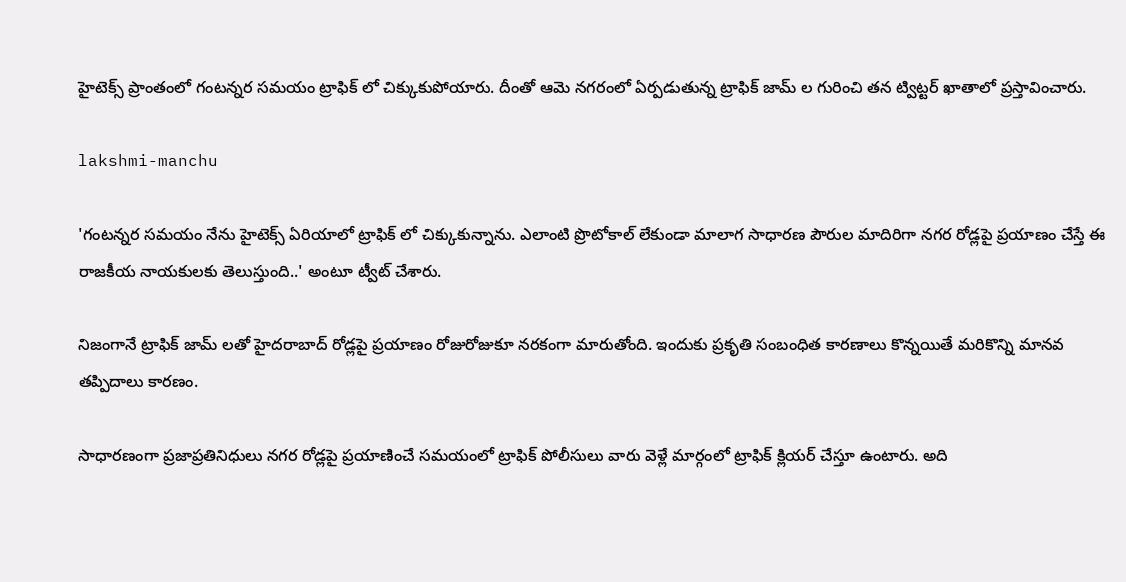హైటెక్స్ ప్రాంతంలో గంటన్నర సమయం ట్రాఫిక్ లో చిక్కుకుపోయారు. దీంతో ఆమె నగరంలో ఏర్పడుతున్న ట్రాఫిక్ జామ్ ల గురించి తన ట్విట్టర్ ఖాతాలో ప్రస్తావించారు.

lakshmi-manchu

'గంటన్నర సమయం నేను హైటెక్స్ ఏరియాలో ట్రాఫిక్ లో చిక్కుకున్నాను. ఎలాంటి ప్రొటోకాల్ లేకుండా మాలాగ సాధారణ పౌరుల మాదిరిగా నగర రోడ్లపై ప్రయాణం చేస్తే ఈ రాజకీయ నాయకులకు తెలుస్తుంది..' అంటూ ట్వీట్ చేశారు.

నిజంగానే ట్రాఫిక్ జామ్ లతో హైదరాబాద్ రోడ్లపై ప్రయాణం రోజురోజుకూ నరకంగా మారుతోంది. ఇందుకు ప్రకృతి సంబంధిత కారణాలు కొన్నయితే మరికొన్ని మానవ తప్పిదాలు కారణం.

సాధారణంగా ప్రజాప్రతినిధులు నగర రోడ్లపై ప్రయాణించే సమయంలో ట్రాఫిక్ పోలీసులు వారు వెళ్లే మార్గంలో ట్రాఫిక్ క్లియర్ చేస్తూ ఉంటారు. అది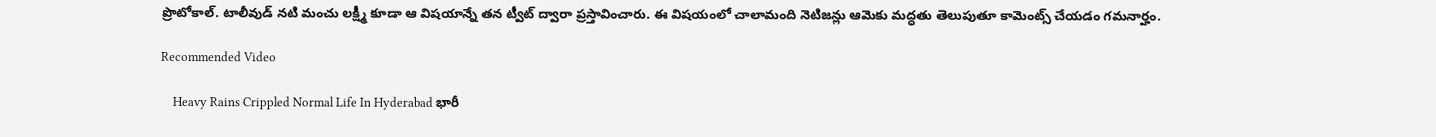ప్రొటోకాల్. టాలీవుడ్ నటి మంచు లక్ష్మీ కూడా ఆ విషయాన్నే తన ట్వీట్ ద్వారా ప్రస్తావించారు. ఈ విషయంలో చాలామంది నెటిజన్లు ఆమెకు మద్ధతు తెలుపుతూ కామెంట్స్ చేయడం గమనార్హం.

Recommended Video

    Heavy Rains Crippled Normal Life In Hyderabad భారీ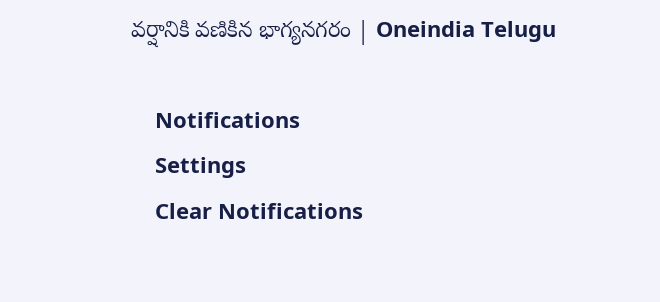వర్షానికి వణికిన భాగ్యనగరం | Oneindia Telugu

    Notifications
    Settings
    Clear Notifications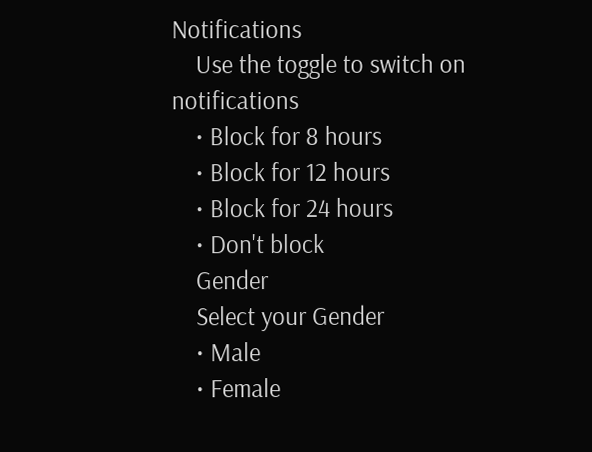Notifications
    Use the toggle to switch on notifications
    • Block for 8 hours
    • Block for 12 hours
    • Block for 24 hours
    • Don't block
    Gender
    Select your Gender
    • Male
    • Female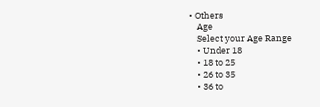• Others
    Age
    Select your Age Range
    • Under 18
    • 18 to 25
    • 26 to 35
    • 36 to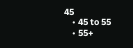45
    • 45 to 55
    • 55+